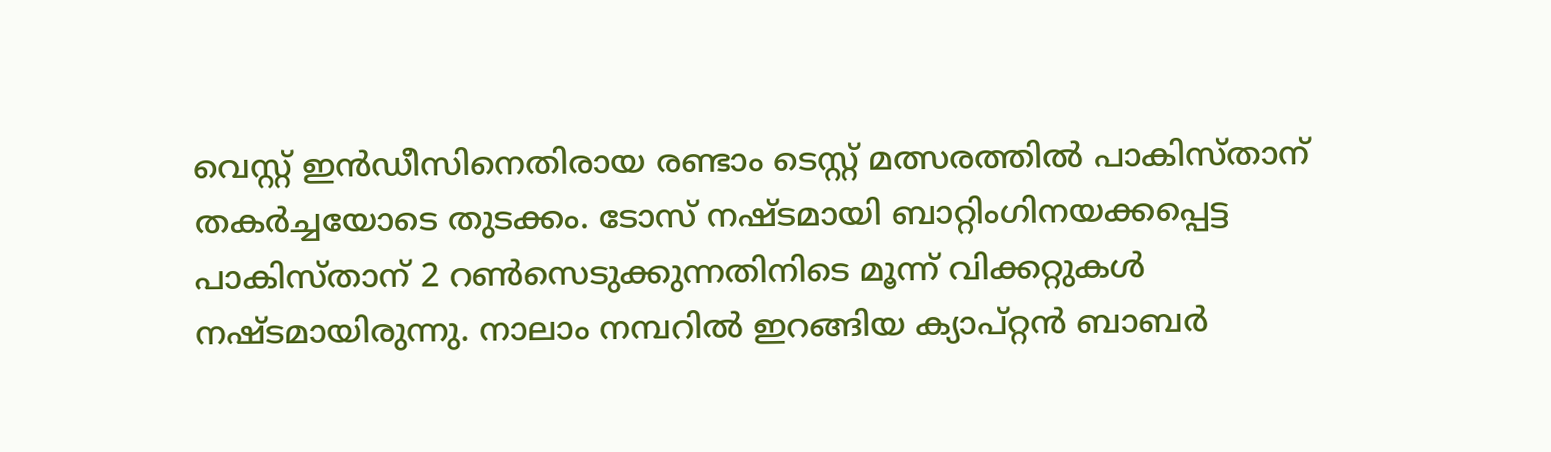വെസ്റ്റ് ഇൻഡീസിനെതിരായ രണ്ടാം ടെസ്റ്റ് മത്സരത്തിൽ പാകിസ്താന് തകർച്ചയോടെ തുടക്കം. ടോസ് നഷ്ടമായി ബാറ്റിംഗിനയക്കപ്പെട്ട പാകിസ്താന് 2 റൺസെടുക്കുന്നതിനിടെ മൂന്ന് വിക്കറ്റുകൾ നഷ്ടമായിരുന്നു. നാലാം നമ്പറിൽ ഇറങ്ങിയ ക്യാപ്റ്റൻ ബാബർ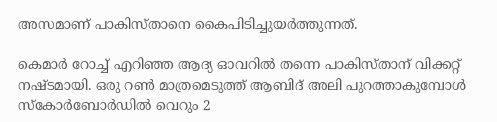അസമാണ് പാകിസ്താനെ കൈപിടിച്ചുയർത്തുന്നത്.

കെമാർ റോച്ച് എറിഞ്ഞ ആദ്യ ഓവറിൽ തന്നെ പാകിസ്താന് വിക്കറ്റ് നഷ്ടമായി. ഒരു റൺ മാത്രമെടുത്ത് ആബിദ് അലി പുറത്താകുമ്പോൾ സ്കോർബോർഡിൽ വെറും 2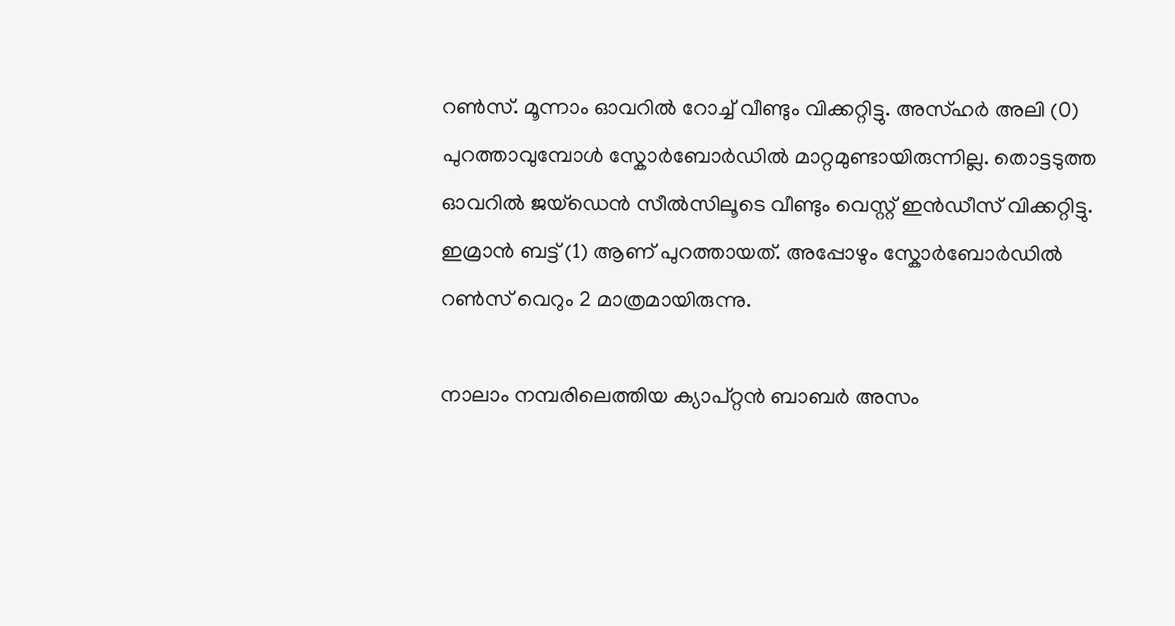റൺസ്. മൂന്നാം ഓവറിൽ റോച്ച് വീണ്ടും വിക്കറ്റിട്ടു. അസ്‌ഹർ അലി (0) പുറത്താവുമ്പോൾ സ്കോർബോർഡിൽ മാറ്റമുണ്ടായിരുന്നില്ല. തൊട്ടടുത്ത ഓവറിൽ ജയ്ഡെൻ സീൽസിലൂടെ വീണ്ടും വെസ്റ്റ് ഇൻഡീസ് വിക്കറ്റിട്ടു. ഇമ്രാൻ ബട്ട് (1) ആണ് പുറത്തായത്. അപ്പോഴും സ്കോർബോർഡിൽ റൺസ് വെറും 2 മാത്രമായിരുന്നു.

നാലാം നമ്പരിലെത്തിയ ക്യാപ്റ്റൻ ബാബർ അസം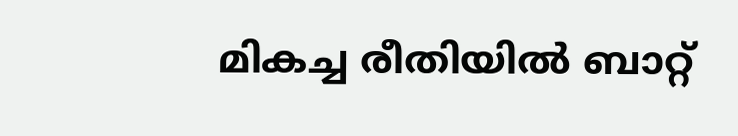മികച്ച രീതിയിൽ ബാറ്റ്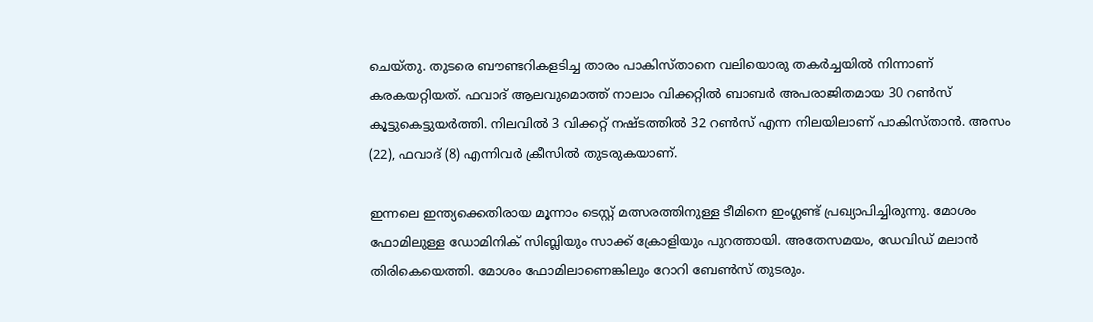ചെയ്തു. തുടരെ ബൗണ്ടറികളടിച്ച താരം പാകിസ്താനെ വലിയൊരു തകർച്ചയിൽ നിന്നാണ് കരകയറ്റിയത്. ഫവാദ് ആലവുമൊത്ത് നാലാം വിക്കറ്റിൽ ബാബർ അപരാജിതമായ 30 റൺസ് കൂട്ടുകെട്ടുയർത്തി. നിലവിൽ 3 വിക്കറ്റ് നഷ്ടത്തിൽ 32 റൺസ് എന്ന നിലയിലാണ് പാകിസ്താൻ. അസം (22), ഫവാദ് (8) എന്നിവർ ക്രീസിൽ തുടരുകയാണ്.

ഇന്നലെ ഇന്ത്യക്കെതിരായ മൂന്നാം ടെസ്റ്റ് മത്സരത്തിനുള്ള ടീമിനെ ഇംഗ്ലണ്ട് പ്രഖ്യാപിച്ചിരുന്നു. മോശം ഫോമിലുള്ള ഡോമിനിക് സിബ്ലിയും സാക്ക് ക്രോളിയും പുറത്തായി. അതേസമയം, ഡേവിഡ് മലാൻ തിരികെയെത്തി. മോശം ഫോമിലാണെങ്കിലും റോറി ബേൺസ് തുടരും.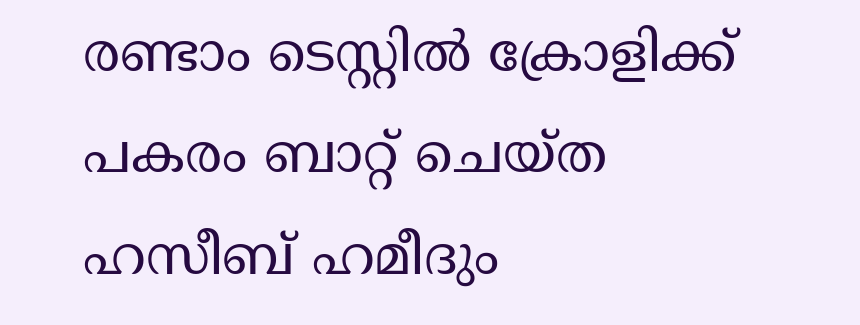രണ്ടാം ടെസ്റ്റിൽ ക്രോളിക്ക് പകരം ബാറ്റ് ചെയ്ത ഹസീബ് ഹമീദും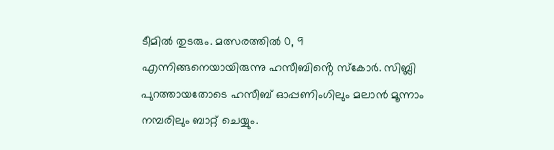ടീമിൽ തുടരും. മത്സരത്തിൽ 0, 9 എന്നിങ്ങനെയായിരുന്നു ഹസീബിൻ്റെ സ്കോർ. സിബ്ലി പുറത്തായതോടെ ഹസീബ് ഓപ്പണിംഗിലും മലാൻ മൂന്നാം നമ്പരിലും ബാറ്റ് ചെയ്യും.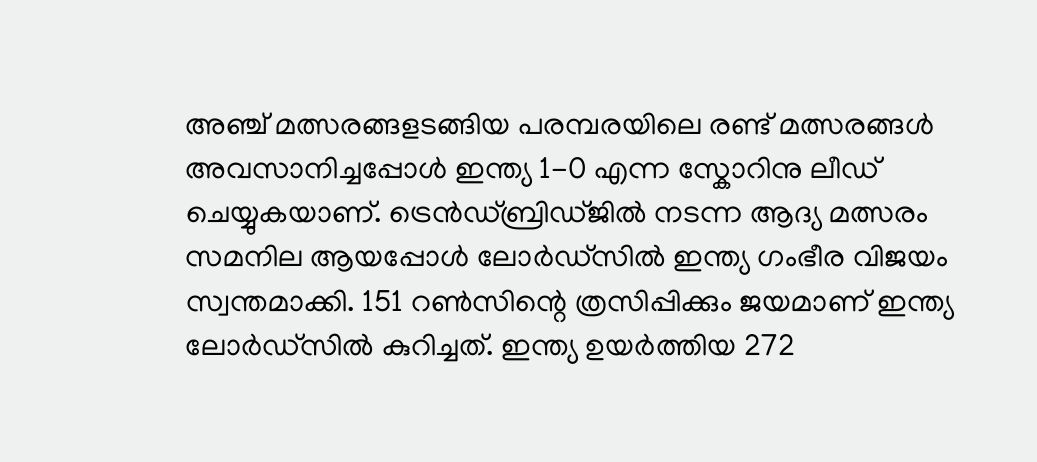അഞ്ച് മത്സരങ്ങളടങ്ങിയ പരമ്പരയിലെ രണ്ട് മത്സരങ്ങൾ അവസാനിച്ചപ്പോൾ ഇന്ത്യ 1-0 എന്ന സ്കോറിനു ലീഡ് ചെയ്യുകയാണ്. ട്രെൻഡ്ബ്രിഡ്ജിൽ നടന്ന ആദ്യ മത്സരം സമനില ആയപ്പോൾ ലോർഡ്സിൽ ഇന്ത്യ ഗംഭീര വിജയം സ്വന്തമാക്കി. 151 റൺസിന്റെ ത്രസിപ്പിക്കും ജയമാണ് ഇന്ത്യ ലോർഡ്സിൽ കുറിച്ചത്. ഇന്ത്യ ഉയർത്തിയ 272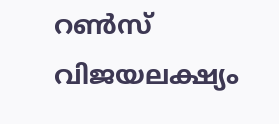റൺസ് വിജയലക്ഷ്യം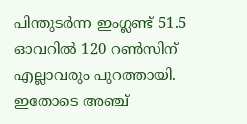പിന്തുടർന്ന ഇംഗ്ലണ്ട് 51.5 ഓവറിൽ 120 റൺസിന് എല്ലാവരും പുറത്തായി. ഇതോടെ അഞ്ച്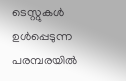ടെസ്റ്റുകൾ ഉൾപ്പെടുന്ന പരമ്പരയിൽ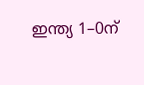ഇന്ത്യ 1–0ന്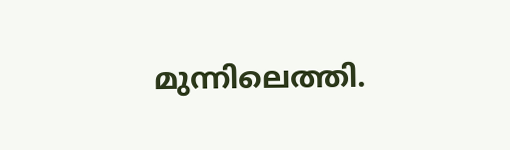മുന്നിലെത്തി.